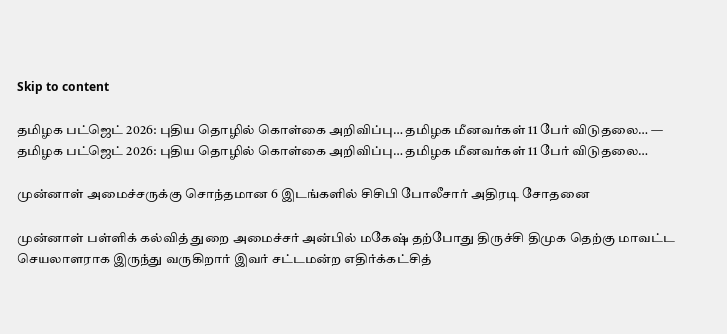Skip to content

தமிழக பட்ஜெட் 2026: புதிய தொழில் கொள்கை அறிவிப்பு… தமிழக மீனவர்கள் 11 பேர் விடுதலை… — தமிழக பட்ஜெட் 2026: புதிய தொழில் கொள்கை அறிவிப்பு… தமிழக மீனவர்கள் 11 பேர் விடுதலை…

முன்னாள் அமைச்சருக்கு சொந்தமான 6 இடங்களில் சிசிபி போலீசார் அதிரடி சோதனை

முன்னாள் பள்ளிக் கல்வித் துறை அமைச்சர் அன்பில் மகேஷ் தற்போது திருச்சி திமுக தெற்கு மாவட்ட செயலாளராக இருந்து வருகிறார் இவர் சட்டமன்ற எதிர்க்கட்சித்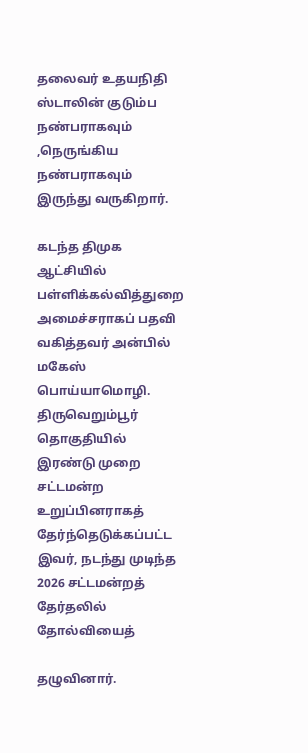தலைவர் உதயநிதி ஸ்டாலின் குடும்ப நண்பராகவும் ,நெருங்கிய நண்பராகவும் இருந்து வருகிறார்.

கடந்த திமுக ஆட்சியில் பள்ளிக்கல்வித்துறை அமைச்சராகப் பதவி வகித்தவர் அன்பில் மகேஸ் பொய்யாமொழி. திருவெறும்பூர் தொகுதியில் இரண்டு முறை சட்டமன்ற உறுப்பினராகத் தேர்ந்தெடுக்கப்பட்ட இவர், நடந்து முடிந்த 2026 சட்டமன்றத் தேர்தலில் தோல்வியைத்

தழுவினார்.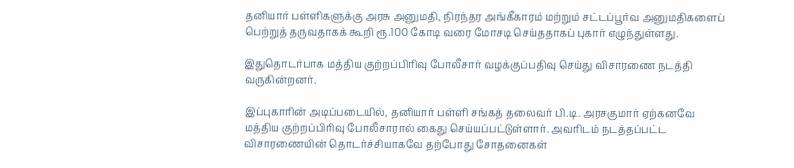தனியார் பள்ளிகளுக்கு அரசு அனுமதி, நிரந்தர அங்கீகாரம் மற்றும் சட்டப்பூர்வ அனுமதிகளைப் பெற்றுத் தருவதாகக் கூறி ரூ.100 கோடி வரை மோசடி செய்ததாகப் புகார் எழுந்துள்ளது.

இதுதொடர்பாக மத்திய குற்றப்பிரிவு போலீசார் வழக்குப்பதிவு செய்து விசாரணை நடத்தி வருகின்றனர்.

இப்புகாரின் அடிப்படையில், தனியார் பள்ளி சங்கத் தலைவர் பி.டி. அரசகுமார் ஏற்கனவே மத்திய குற்றப்பிரிவு போலீசாரால் கைது செய்யப்பட்டுள்ளார். அவரிடம் நடத்தப்பட்ட விசாரணையின் தொடர்ச்சியாகவே தற்போது சோதனைகள்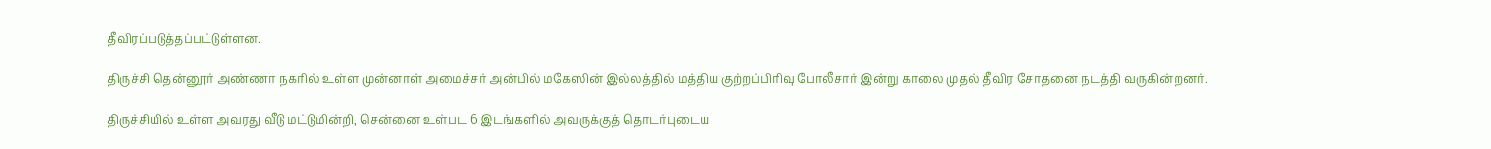தீவிரப்படுத்தப்பட்டுள்ளன.

திருச்சி தென்னூர் அண்ணா நகரில் உள்ள முன்னாள் அமைச்சர் அன்பில் மகேஸின் இல்லத்தில் மத்திய குற்றப்பிரிவு போலீசார் இன்று காலை முதல் தீவிர சோதனை நடத்தி வருகின்றனர்.

திருச்சியில் உள்ள அவரது வீடு மட்டுமின்றி, சென்னை உள்பட 6 இடங்களில் அவருக்குத் தொடர்புடைய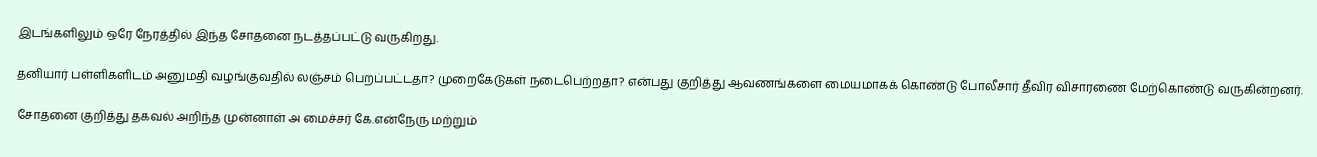இடங்களிலும் ஒரே நேரத்தில் இந்த சோதனை நடத்தப்பட்டு வருகிறது.

தனியார் பள்ளிகளிடம் அனுமதி வழங்குவதில் லஞ்சம் பெறப்பட்டதா? முறைகேடுகள் நடைபெற்றதா? என்பது குறித்து ஆவணங்களை மையமாகக் கொண்டு போலீசார் தீவிர விசாரணை மேற்கொண்டு வருகின்றனர்.

சோதனை குறித்து தகவல் அறிந்த முன்னாள் அ மைச்சர் கே.என்நேரு மற்றும்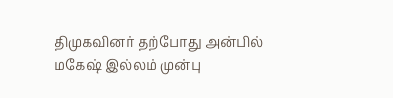திமுகவினர் தற்போது அன்பில் மகேஷ் இல்லம் முன்பு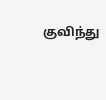குவிந்து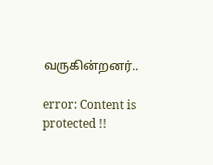வருகின்றனர்..

error: Content is protected !!